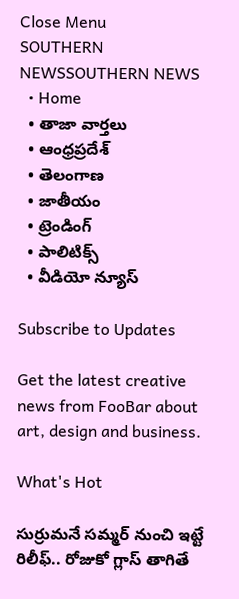Close Menu
SOUTHERN NEWSSOUTHERN NEWS
  • Home
  • తాజా వార్తలు
  • ఆంధ్రప్రదేశ్
  • తెలంగాణ
  • జాతీయం
  • ట్రెండింగ్
  • పాలిటిక్స్
  • వీడియో న్యూస్

Subscribe to Updates

Get the latest creative news from FooBar about art, design and business.

What's Hot

సుర్రుమనే సమ్మర్ నుంచి ఇట్టే రిలీఫ్.. రోజుకో గ్లాస్ తాగితే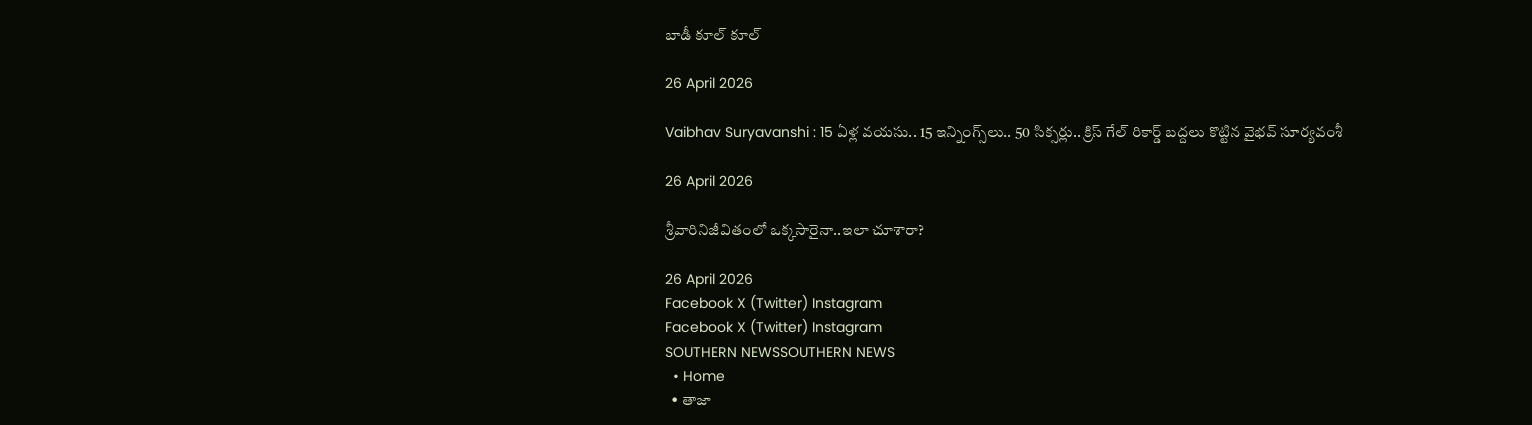బాడీ కూల్ కూల్

26 April 2026

Vaibhav Suryavanshi : 15 ఏళ్ల వయసు.. 15 ఇన్నింగ్స్‌లు.. 50 సిక్సర్లు.. క్రిస్ గేల్ రికార్డ్ బద్దలు కొట్టిన వైభవ్ సూర్యవంశీ

26 April 2026

శ్రీవారినిజీవితంలో ఒక్కసారైనా..ఇలా చూశారా?

26 April 2026
Facebook X (Twitter) Instagram
Facebook X (Twitter) Instagram
SOUTHERN NEWSSOUTHERN NEWS
  • Home
  • తాజా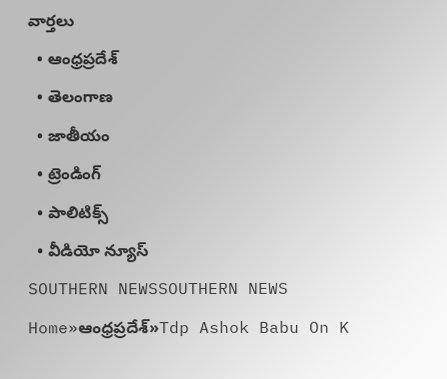వార్తలు
  • ఆంధ్రప్రదేశ్
  • తెలంగాణ
  • జాతీయం
  • ట్రెండింగ్
  • పాలిటిక్స్
  • వీడియో న్యూస్
SOUTHERN NEWSSOUTHERN NEWS
Home»ఆంధ్రప్రదేశ్»Tdp Ashok Babu On K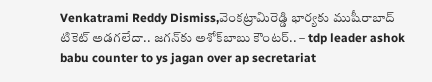Venkatrami Reddy Dismiss,వెంకట్రామిరెడ్డి భార్యకు ముషీరాబాద్ టికెట్ అడగలేదా.. జగన్‌కు అశోక్‌బాబు కౌంటర్.. – tdp leader ashok babu counter to ys jagan over ap secretariat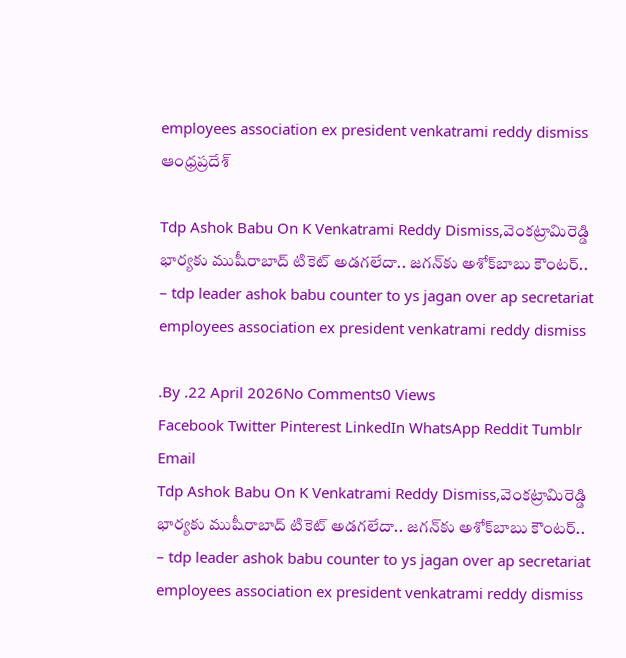employees association ex president venkatrami reddy dismiss
ఆంధ్రప్రదేశ్

Tdp Ashok Babu On K Venkatrami Reddy Dismiss,వెంకట్రామిరెడ్డి భార్యకు ముషీరాబాద్ టికెట్ అడగలేదా.. జగన్‌కు అశోక్‌బాబు కౌంటర్.. – tdp leader ashok babu counter to ys jagan over ap secretariat employees association ex president venkatrami reddy dismiss

.By .22 April 2026No Comments0 Views
Facebook Twitter Pinterest LinkedIn WhatsApp Reddit Tumblr Email
Tdp Ashok Babu On K Venkatrami Reddy Dismiss,వెంకట్రామిరెడ్డి భార్యకు ముషీరాబాద్ టికెట్ అడగలేదా.. జగన్‌కు అశోక్‌బాబు కౌంటర్.. – tdp leader ashok babu counter to ys jagan over ap secretariat employees association ex president venkatrami reddy dismiss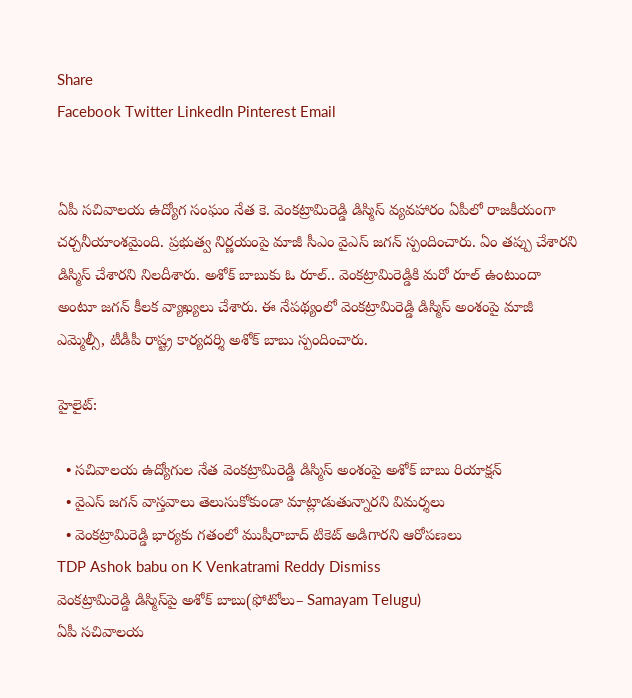Share
Facebook Twitter LinkedIn Pinterest Email


ఏపీ సచివాలయ ఉద్యోగ సంఘం నేత కె. వెంకట్రామిరెడ్డి డిస్మిస్ వ్యవహారం ఏపీలో రాజకీయంగా చర్చనీయాంశమైంది. ప్రభుత్వ నిర్ణయంపై మాజీ సీఎం వైఎస్ జగన్ స్పందించారు. ఏం తప్పు చేశారని డిస్మిస్ చేశారని నిలదీశారు. అశోక్ బాబుకు ఓ రూల్.. వెంకట్రామిరెడ్డికి మరో రూల్ ఉంటుందా అంటూ జగన్ కీలక వ్యాఖ్యలు చేశారు. ఈ నేపథ్యంలో వెంకట్రామిరెడ్డి డిస్మిస్ అంశంపై మాజీ ఎమ్మెల్సీ, టీడీపీ రాష్ట్ర కార్యదర్శి అశోక్ బాబు స్పందించారు.

హైలైట్:

  • సచివాలయ ఉద్యోగుల నేత వెంకట్రామిరెడ్డి డిస్మిస్‌ అంశంపై అశోక్ బాబు రియాక్షన్
  • వైఎస్ జగన్ వాస్తవాలు తెలుసుకోకుండా మాట్లాడుతున్నారని విమర్శలు
  • వెంకట్రామిరెడ్డి భార్యకు గతంలో ముషీరాబాద్ టికెట్ అడిగారని ఆరోపణలు
TDP Ashok babu on K Venkatrami Reddy Dismiss
వెంకట్రామిరెడ్డి డిస్మిస్‌పై అశోక్ బాబు(ఫోటోలు– Samayam Telugu)
ఏపీ సచివాలయ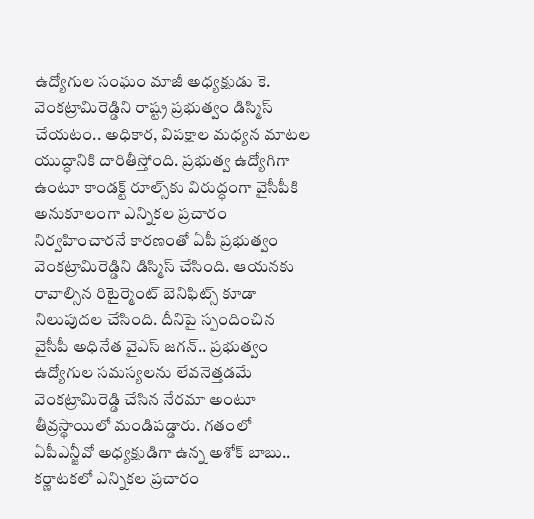ఉద్యోగుల సంఘం మాజీ అధ్యక్షుడు కె. వెంకట్రామిరెడ్డిని రాష్ట్ర ప్రభుత్వం డిస్మిస్ చేయటం.. అధికార, విపక్షాల మధ్యన మాటల యుద్ధానికి దారితీస్తోంది. ప్రభుత్వ ఉద్యోగిగా ఉంటూ కాండక్ట్ రూల్స్‌కు విరుద్ధంగా వైసీపీకి అనుకూలంగా ఎన్నికల ప్రచారం నిర్వహించారనే కారణంతో ఏపీ ప్రభుత్వం వెంకట్రామిరెడ్డిని డిస్మిస్ చేసింది. ఆయనకు రావాల్సిన రిటైర్మెంట్ బెనిఫిట్స్ కూడా నిలుపుదల చేసింది. దీనిపై స్పందించిన వైసీపీ అధినేత వైఎస్ జగన్.. ప్రభుత్వం ఉద్యోగుల సమస్యలను లేవనెత్తడమే వెంకట్రామిరెడ్డి చేసిన నేరమా అంటూ తీవ్రస్థాయిలో మండిపడ్డారు. గతంలో ఏపీఎన్జీవో అధ్యక్షుడిగా ఉన్న అశో‌క్ బాబు.. కర్ణాటకలో ఎన్నికల ప్రచారం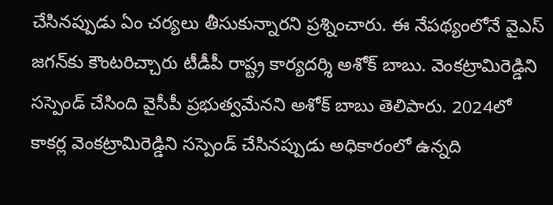చేసినప్పుడు ఏం చర్యలు తీసుకున్నారని ప్రశ్నించారు. ఈ నేపథ్యంలోనే వైఎస్ జగన్‌కు కౌంటరిచ్చారు టీడీపీ రాష్ట్ర కార్యదర్శి అశోక్ బాబు. వెంకట్రామిరెడ్డిని సస్పెండ్ చేసింది వైసీపీ ప్రభుత్వమేనని అశోక్‌ బాబు తెలిపారు. 2024లో కాకర్ల వెంకట్రామిరెడ్డిని సస్పెండ్ చేసినప్పుడు అధికారంలో ఉన్నది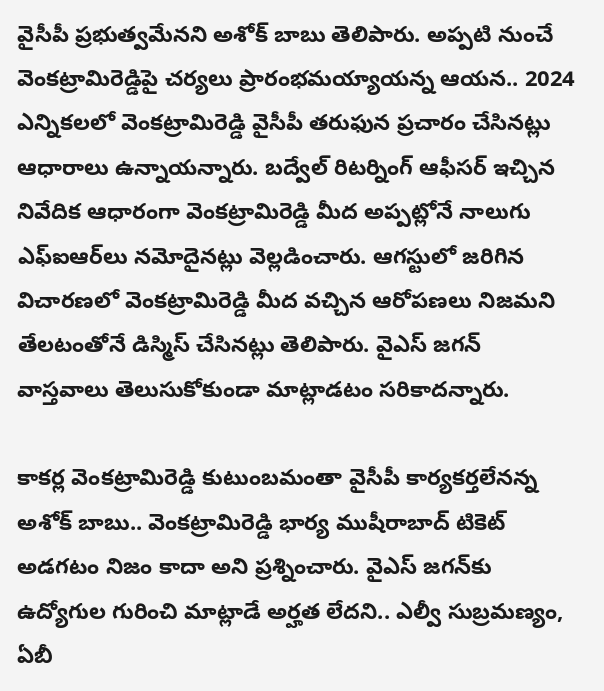వైసీపీ ప్రభుత్వమేనని అశోక్ బాబు తెలిపారు. అప్పటి నుంచే వెంకట్రామిరెడ్డిపై చర్యలు ప్రారంభమయ్యాయన్న ఆయన.. 2024 ఎన్నికలలో వెంకట్రామిరెడ్డి వైసీపీ తరుఫున ప్రచారం చేసినట్లు ఆధారాలు ఉన్నాయన్నారు. బద్వేల్ రిటర్నింగ్ ఆఫీసర్ ఇచ్చిన నివేదిక ఆధారంగా వెంకట్రామిరెడ్డి మీద అప్పట్లోనే నాలుగు ఎఫ్ఐఆర్‌లు నమోదైనట్లు వెల్లడించారు. ఆగస్టులో జరిగిన విచారణలో వెంకట్రామిరెడ్డి మీద వచ్చిన ఆరోపణలు నిజమని తేలటంతోనే డిస్మిస్ చేసినట్లు తెలిపారు. వైఎస్ జగన్ వాస్తవాలు తెలుసుకోకుండా మాట్లాడటం సరికాదన్నారు.

కాకర్ల వెంకట్రామిరెడ్డి కుటుంబమంతా వైసీపీ కార్యకర్తలేనన్న అశోక్ బాబు.. వెంకట్రామిరెడ్డి భార్య ముషీరాబాద్ టికెట్ అడగటం నిజం కాదా అని ప్రశ్నించారు. వైఎస్ జగన్‌కు ఉద్యోగుల గురించి మాట్లాడే అర్హత లేదని.. ఎల్వీ సుబ్రమణ్యం, ఏబీ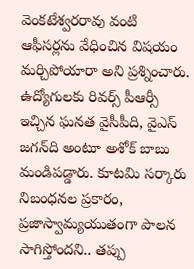వెంకటేశ్వరరావు వంటి ఆఫీసర్లను వేధించిన విషయం మర్చిపోయారా అని ప్రశ్నించారు. ఉద్యోగులకు రివర్స్ పీఆర్సీ ఇచ్చిన ఘనత వైసీపీది, వైఎస్ జగన్‌‍ది అంటూ అశోక్ బాబు మండిపడ్డారు. కూటమి సర్కారు నిబంధనల ప్రకారం, ప్రజాస్వామ్యయుతంగా పాలన సాగిస్తోందని.. తప్పు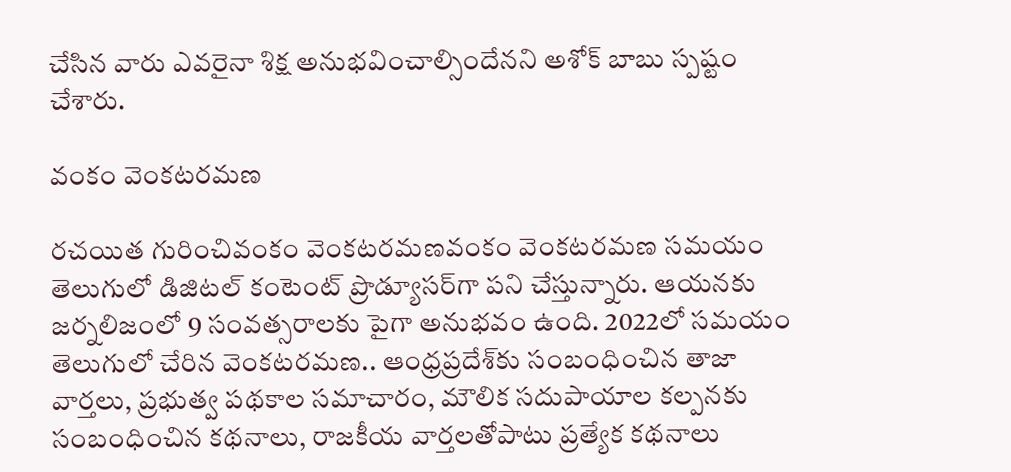చేసిన వారు ఎవరైనా శిక్ష అనుభవించాల్సిందేనని అశోక్ బాబు స్పష్టం చేశారు.

వంకం వెంకటరమణ

రచయిత గురించివంకం వెంకటరమణవంకం వెంకటరమణ సమయం తెలుగులో డిజిటల్ కంటెంట్ ప్రొడ్యూసర్‌గా పని చేస్తున్నారు. ఆయనకు జర్నలిజంలో 9 సంవత్సరాలకు పైగా అనుభవం ఉంది. 2022లో సమయం తెలుగులో చేరిన వెంకటరమణ.. ఆంధ్రప్రదేశ్‌కు సంబంధించిన తాజా వార్తలు, ప్రభుత్వ పథకాల సమాచారం, మౌలిక సదుపాయాల కల్పనకు సంబంధించిన కథనాలు, రాజకీయ వార్తలతోపాటు ప్రత్యేక కథనాలు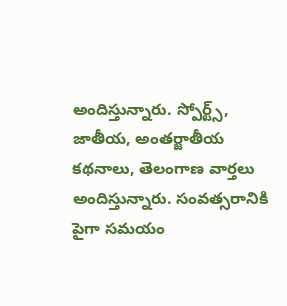అందిస్తున్నారు. స్పోర్ట్స్, జాతీయ, అంతర్జాతీయ కథనాలు, తెలంగాణ వార్తలు అందిస్తున్నారు. సంవత్సరానికి పైగా సమయం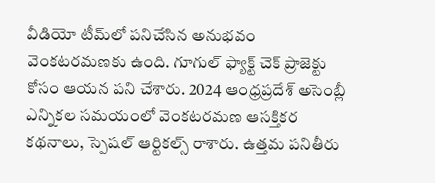వీడియో టీమ్‌లో పనిచేసిన అనుభవం వెంకటరమణకు ఉంది. గూగుల్ ఫ్యాక్ట్ చెక్ ప్రాజెక్టు కోసం ఆయన పని చేశారు. 2024 ఆంధ్రప్రదేశ్ అసెంబ్లీ ఎన్నికల సమయంలో వెంకటరమణ ఆసక్తికర కథనాలు, స్పెషల్ ఆర్టికల్స్ రాశారు. ఉత్తమ పనితీరు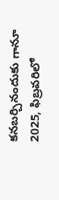కనబర్చినందుకు గానూ 2025, ఫిబ్రవరిలో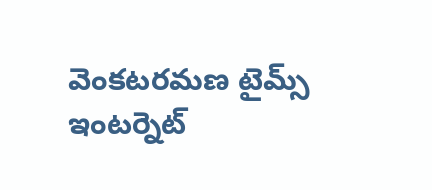వెంకటరమణ టైమ్స్ ఇంటర్నెట్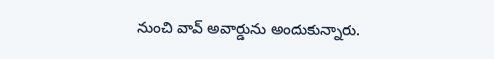నుంచి వావ్ అవార్డును అందుకున్నారు.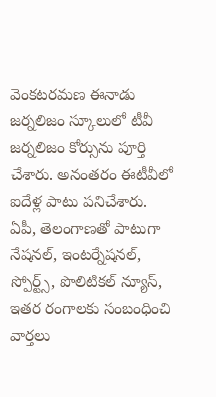వెంకటరమణ ఈనాడు జర్నలిజం స్కూలులో టీవీ జర్నలిజం కోర్సును పూర్తి చేశారు. అనంతరం ఈటీవీలో ఐదేళ్ల పాటు పనిచేశారు. ఏపీ, తెలంగాణతో పాటుగా నేషనల్, ఇంటర్నేషనల్, స్పోర్ట్స్, పొలిటికల్ న్యూస్, ఇతర రంగాలకు సంబంధించి వార్తలు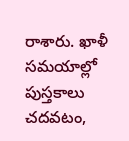రాశారు. ఖాళీ సమయాల్లో పుస్తకాలు చదవటం,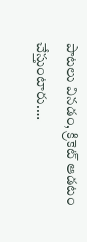పాటలు వినడం, క్రికెట్ ఆడటం చేస్తుంటారు.…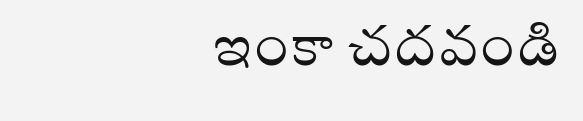ఇంకా చదవండి